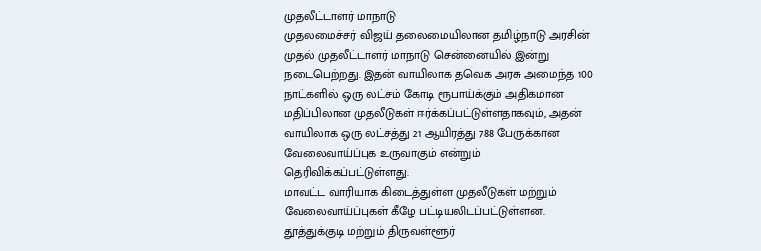முதலீட்டாளர் மாநாடு
முதலமைச்சர் விஜய் தலைமையிலான தமிழ்நாடு அரசின் முதல் முதலீட்டாளர் மாநாடு சென்னையில் இன்று நடைபெற்றது. இதன் வாயிலாக தவெக அரசு அமைந்த 100 நாட்களில் ஒரு லட்சம் கோடி ரூபாய்க்கும் அதிகமான மதிப்பிலான முதலீடுகள் ஈர்க்கப்பட்டுள்ளதாகவும், அதன் வாயிலாக ஒரு லட்சத்து 21 ஆயிரத்து 788 பேருக்கான வேலைவாய்ப்புக உருவாகும் என்றும் தெரிவிக்கப்பட்டுள்ளது.
மாவட்ட வாரியாக கிடைத்துள்ள முதலீடுகள் மற்றும் வேலைவாய்ப்புகள் கீழே பட்டியலிடப்பட்டுள்ளன.
தூத்துக்குடி மற்றும் திருவள்ளூர்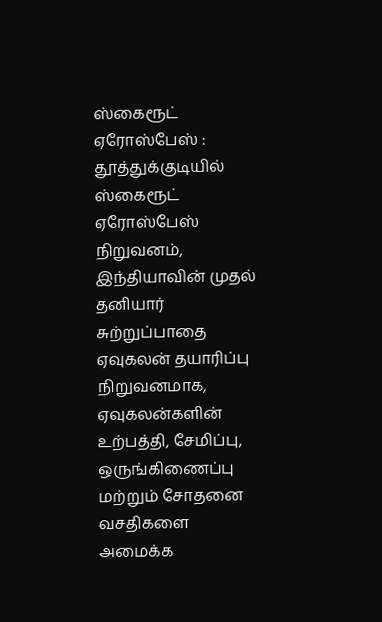ஸ்கைரூட் ஏரோஸ்பேஸ் : தூத்துக்குடியில் ஸ்கைரூட் ஏரோஸ்பேஸ் நிறுவனம், இந்தியாவின் முதல் தனியார் சுற்றுப்பாதை ஏவுகலன் தயாரிப்பு நிறுவனமாக, ஏவுகலன்களின் உற்பத்தி, சேமிப்பு, ஒருங்கிணைப்பு மற்றும் சோதனை வசதிகளை அமைக்க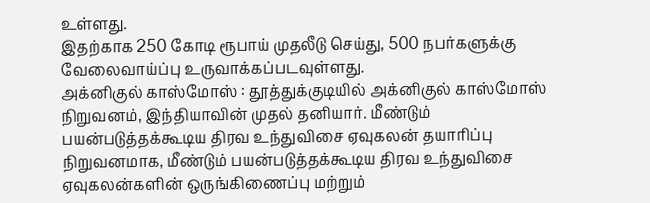உள்ளது.
இதற்காக 250 கோடி ரூபாய் முதலீடு செய்து, 500 நபர்களுக்கு வேலைவாய்ப்பு உருவாக்கப்படவுள்ளது.
அக்னிகுல் காஸ்மோஸ் : தூத்துக்குடியில் அக்னிகுல் காஸ்மோஸ் நிறுவனம், இந்தியாவின் முதல் தனியார். மீண்டும் பயன்படுத்தக்கூடிய திரவ உந்துவிசை ஏவுகலன் தயாரிப்பு நிறுவனமாக, மீண்டும் பயன்படுத்தக்கூடிய திரவ உந்துவிசை ஏவுகலன்களின் ஒருங்கிணைப்பு மற்றும்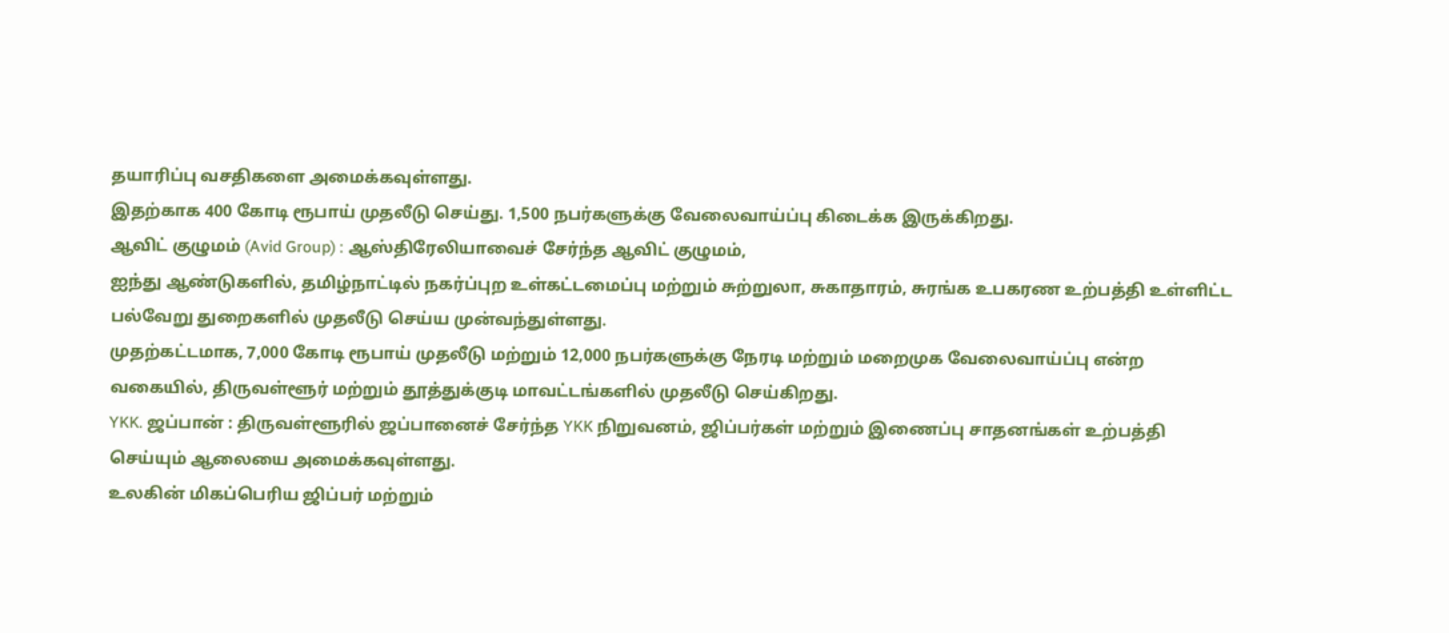தயாரிப்பு வசதிகளை அமைக்கவுள்ளது.
இதற்காக 400 கோடி ரூபாய் முதலீடு செய்து. 1,500 நபர்களுக்கு வேலைவாய்ப்பு கிடைக்க இருக்கிறது.
ஆவிட் குழுமம் (Avid Group) : ஆஸ்திரேலியாவைச் சேர்ந்த ஆவிட் குழுமம்,
ஐந்து ஆண்டுகளில், தமிழ்நாட்டில் நகர்ப்புற உள்கட்டமைப்பு மற்றும் சுற்றுலா, சுகாதாரம், சுரங்க உபகரண உற்பத்தி உள்ளிட்ட பல்வேறு துறைகளில் முதலீடு செய்ய முன்வந்துள்ளது.
முதற்கட்டமாக, 7,000 கோடி ரூபாய் முதலீடு மற்றும் 12,000 நபர்களுக்கு நேரடி மற்றும் மறைமுக வேலைவாய்ப்பு என்ற வகையில், திருவள்ளூர் மற்றும் தூத்துக்குடி மாவட்டங்களில் முதலீடு செய்கிறது.
YKK. ஜப்பான் : திருவள்ளூரில் ஜப்பானைச் சேர்ந்த YKK நிறுவனம், ஜிப்பர்கள் மற்றும் இணைப்பு சாதனங்கள் உற்பத்தி செய்யும் ஆலையை அமைக்கவுள்ளது.
உலகின் மிகப்பெரிய ஜிப்பர் மற்றும்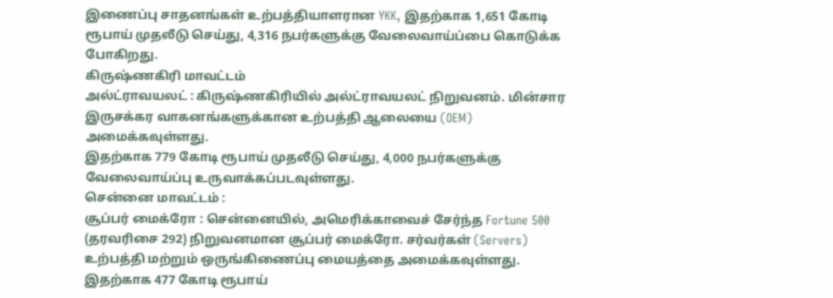இணைப்பு சாதனங்கள் உற்பத்தியாளரான YKK, இதற்காக 1,651 கோடி ரூபாய் முதலீடு செய்து, 4,316 நபர்களுக்கு வேலைவாய்ப்பை கொடுக்க போகிறது.
கிருஷ்ணகிரி மாவட்டம்
அல்ட்ராவயலட் : கிருஷ்ணகிரியில் அல்ட்ராவயலட் நிறுவனம். மின்சார
இருசக்கர வாகனங்களுக்கான உற்பத்தி ஆலையை (OEM) அமைக்கவுள்ளது.
இதற்காக 779 கோடி ரூபாய் முதலீடு செய்து, 4,000 நபர்களுக்கு வேலைவாய்ப்பு உருவாக்கப்படவுள்ளது.
சென்னை மாவட்டம் :
சூப்பர் மைக்ரோ : சென்னையில், அமெரிக்காவைச் சேர்ந்த Fortune 500
(தரவரிசை 292) நிறுவனமான சூப்பர் மைக்ரோ. சர்வர்கள் (Servers) உற்பத்தி மற்றும் ஒருங்கிணைப்பு மையத்தை அமைக்கவுள்ளது.
இதற்காக 477 கோடி ரூபாய்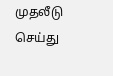முதலீடு செய்து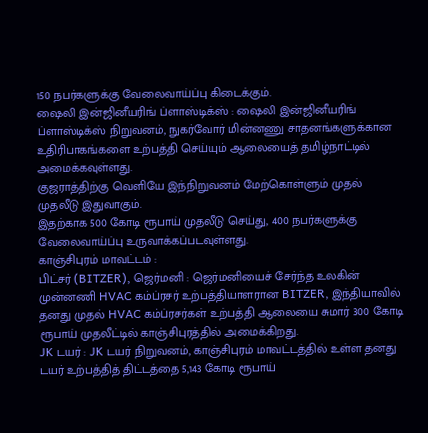150 நபர்களுக்கு வேலைவாய்ப்பு கிடைக்கும்.
ஷைலி இன்ஜினீயரிங் ப்ளாஸ்டிக்ஸ் : ஷைலி இன்ஜினீயரிங் ப்ளாஸ்டிக்ஸ் நிறுவனம், நுகர்வோர் மின்னணு சாதனங்களுக்கான உதிரிபாகங்களை உற்பத்தி செய்யும் ஆலையைத் தமிழ்நாட்டில் அமைக்கவுள்ளது.
குஜராத்திற்கு வெளியே இந்நிறுவனம் மேற்கொள்ளும் முதல் முதலீடு இதுவாகும்.
இதற்காக 500 கோடி ரூபாய் முதலீடு செய்து, 400 நபர்களுக்கு வேலைவாய்ப்பு உருவாக்கப்படவுள்ளது.
காஞ்சிபுரம் மாவட்டம் :
பிட்சர் (BITZER), ஜெர்மனி : ஜெர்மனியைச் சேர்ந்த உலகின் முன்னணி HVAC கம்ப்ரசர் உற்பத்தியாளரான BITZER, இந்தியாவில் தனது முதல் HVAC கம்ப்ரசர்கள் உற்பத்தி ஆலையை சுமார் 300 கோடி ரூபாய் முதலீட்டில் காஞ்சிபுரத்தில் அமைக்கிறது.
JK டயர் : JK டயர் நிறுவனம், காஞ்சிபுரம் மாவட்டத்தில் உள்ள தனது டயர் உற்பத்தித் திட்டத்தை 5,143 கோடி ரூபாய்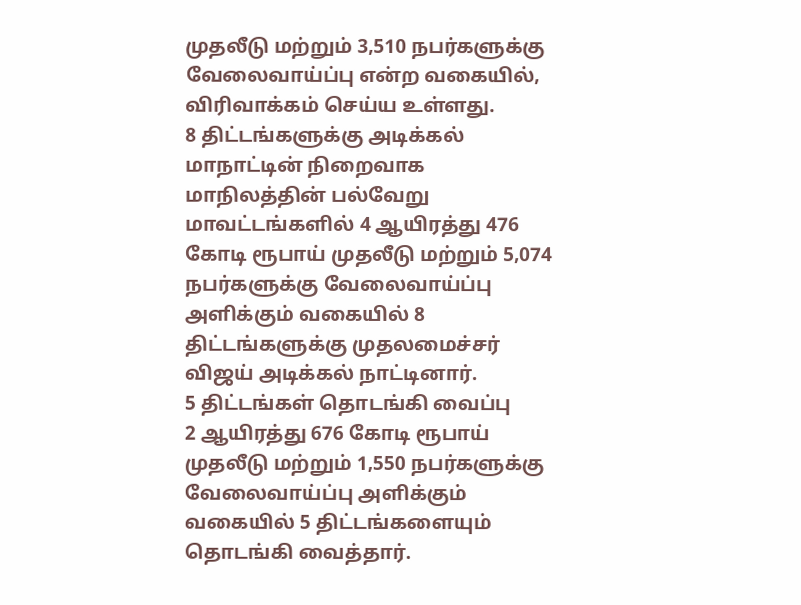முதலீடு மற்றும் 3,510 நபர்களுக்கு வேலைவாய்ப்பு என்ற வகையில், விரிவாக்கம் செய்ய உள்ளது.
8 திட்டங்களுக்கு அடிக்கல்
மாநாட்டின் நிறைவாக மாநிலத்தின் பல்வேறு மாவட்டங்களில் 4 ஆயிரத்து 476 கோடி ரூபாய் முதலீடு மற்றும் 5,074 நபர்களுக்கு வேலைவாய்ப்பு அளிக்கும் வகையில் 8 திட்டங்களுக்கு முதலமைச்சர் விஜய் அடிக்கல் நாட்டினார்.
5 திட்டங்கள் தொடங்கி வைப்பு
2 ஆயிரத்து 676 கோடி ரூபாய் முதலீடு மற்றும் 1,550 நபர்களுக்கு வேலைவாய்ப்பு அளிக்கும் வகையில் 5 திட்டங்களையும் தொடங்கி வைத்தார்.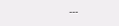---